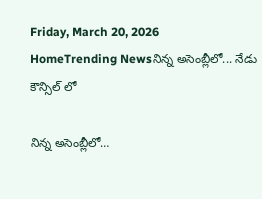Friday, March 20, 2026
HomeTrending Newsనిన్న అసెంబ్లీలో... నేడు కౌన్సిల్ లో

నిన్న అసెంబ్లీలో…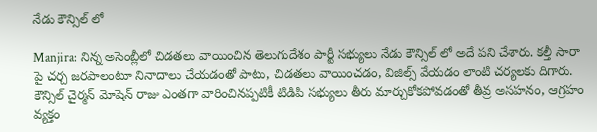నేడు కౌన్సిల్ లో

Manjira: నిన్న అసెంబ్లీలో చిడతలు వాయించిన తెలుగుదేశం పార్టీ సభ్యులు నేడు కౌన్సిల్ లో అదే పని చేశారు. కల్తీ సారా పై చర్చ జరపాలంటూ నినాదాలు చేయడంతో పాటు, చిడతలు వాయించడం, విజిల్స్ వేయడం లాంటి చర్యలకు దిగారు. కౌన్సిల్ చైర్మన్ మోషెన్ రాజు ఎంతగా వారించినప్పటికీ టిడిపి సభ్యులు తీరు మార్చుకోకపోవడంతో తీవ్ర అసహనం, ఆగ్రహం వ్యక్తం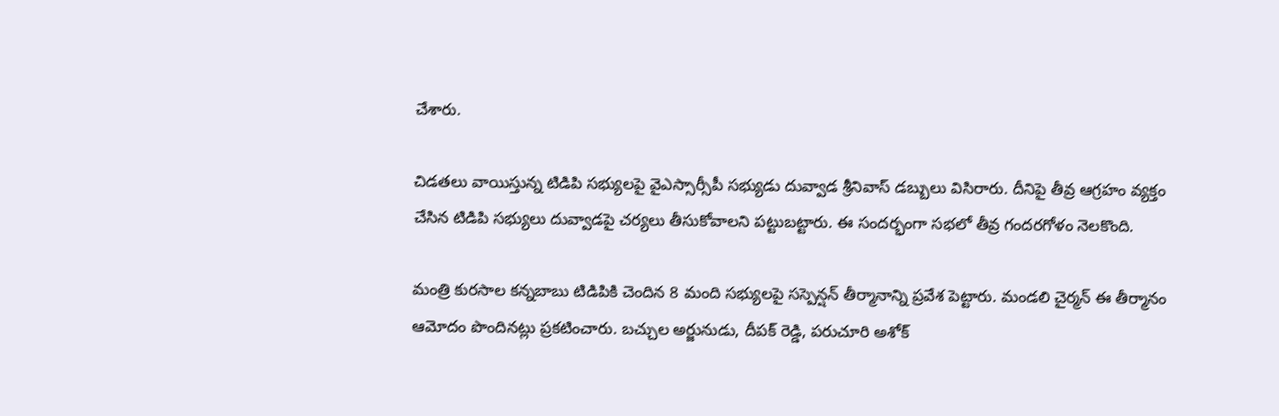చేశారు.

చిడతలు వాయిస్తున్న టిడిపి సభ్యులపై వైఎస్సార్సీపీ సభ్యుడు దువ్వాడ శ్రీనివాస్ డబ్బులు విసిరారు. దీనిపై తీవ్ర ఆగ్రహం వ్యక్తం చేసిన టిడిపి సభ్యులు దువ్వాడపై చర్యలు తీసుకోవాలని పట్టుబట్టారు. ఈ సందర్భంగా సభలో తీవ్ర గందరగోళం నెలకొంది.

మంత్రి కురసాల కన్నబాబు టిడిపికి చెందిన 8 మంది సభ్యులపై సస్పెన్షన్ తీర్మానాన్ని ప్రవేశ పెట్టారు. మండలి చైర్మన్ ఈ తీర్మానం ఆమోదం పొందినట్లు ప్రకటించారు. బచ్చుల అర్జునుడు, దీపక్ రెడ్డి, పరుచూరి అశోక్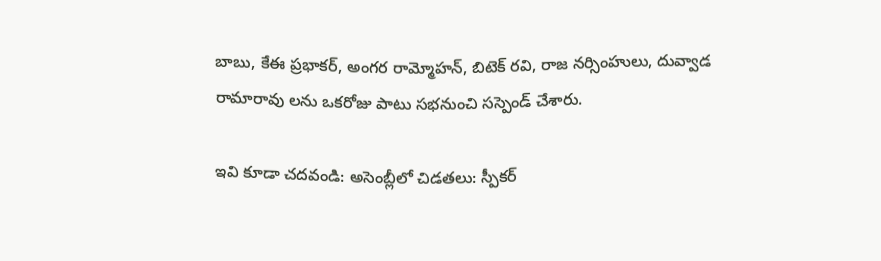బాబు, కేఈ ప్రభాకర్, అంగర రామ్మోహన్, బిటెక్ రవి, రాజ నర్సింహులు, దువ్వాడ రామారావు లను ఒకరోజు పాటు సభనుంచి సస్పెండ్ చేశారు.

ఇవి కూడా చదవండి: అసెంబ్లీలో చిడతలు: స్పీకర్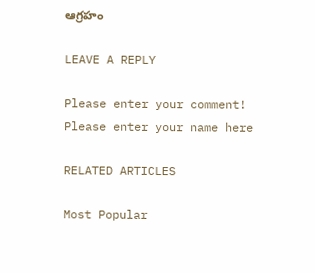ఆగ్రహం

LEAVE A REPLY

Please enter your comment!
Please enter your name here

RELATED ARTICLES

Most Popular